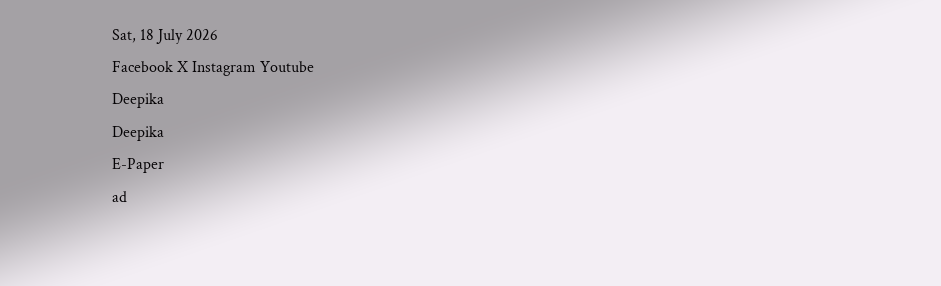Sat, 18 July 2026
Facebook X Instagram Youtube
Deepika
Deepika
E-Paper
ad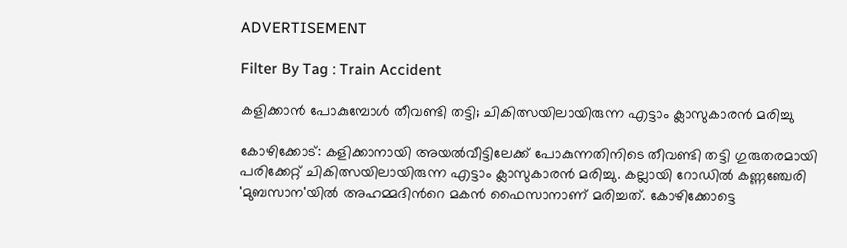ADVERTISEMENT

Filter By Tag : Train Accident

കളിക്കാൻ പോകുമ്പോൾ തീവണ്ടി തട്ടി; ചികിത്സയിലായിരുന്ന എട്ടാം ക്ലാസുകാരൻ മരിച്ചു

കോഴിക്കോട്: കളിക്കാനായി അയൽവീട്ടിലേക്ക് പോകുന്നതിനിടെ തീവണ്ടി തട്ടി ഗുരുതരമായി പരിക്കേറ്റ് ചികിത്സയിലായിരുന്ന എട്ടാം ക്ലാസുകാരൻ മരിച്ചു. കല്ലായി റോഡിൽ കണ്ണഞ്ചേരി 'മുബസാന'യിൽ അഹമ്മദിന്‍റെ മകൻ ഫൈസാനാണ് മരിച്ചത്. കോഴിക്കോട്ടെ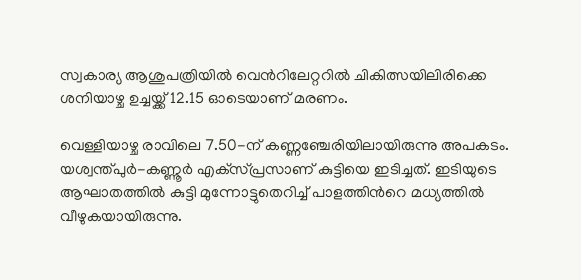സ്വകാര്യ ആശുപത്രിയിൽ വെന്‍റിലേറ്ററിൽ ചികിത്സയിലിരിക്കെ ശനിയാഴ്ച ഉച്ചയ്ക്ക് 12.15 ഓടെയാണ് മരണം.

വെള്ളിയാഴ്ച രാവിലെ 7.50-ന് കണ്ണഞ്ചേരിയിലായിരുന്നു അപകടം. യശ്വന്ത്പുർ-കണ്ണൂർ എക്‌സ്പ്രസാണ് കുട്ടിയെ ഇടിച്ചത്. ഇടിയുടെ ആഘാതത്തിൽ കുട്ടി മുന്നോട്ടുതെറിച്ച് പാളത്തിന്‍റെ മധ്യത്തിൽ വീഴുകയായിരുന്നു.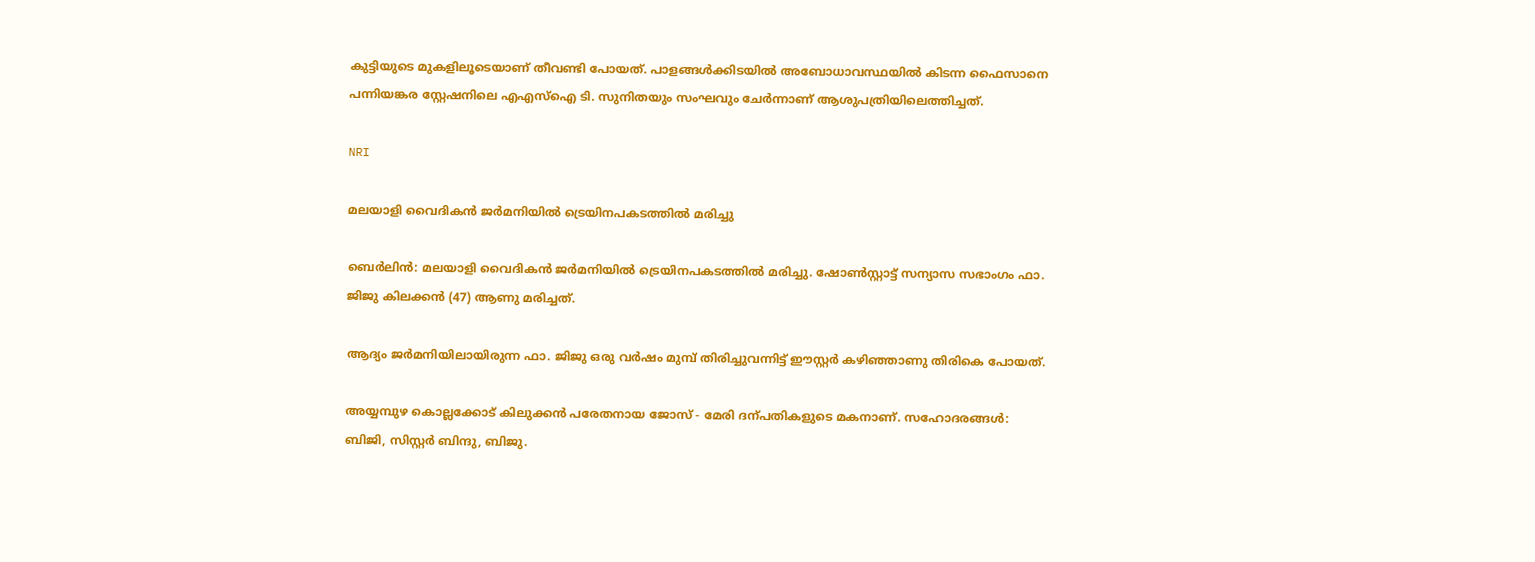കുട്ടിയുടെ മുകളിലൂടെയാണ് തീവണ്ടി പോയത്. പാളങ്ങൾക്കിടയിൽ അബോധാവസ്ഥയിൽ കിടന്ന ഫൈസാനെ പന്നിയങ്കര സ്റ്റേഷനിലെ എഎസ്ഐ ടി. സുനിതയും സംഘവും ചേർന്നാണ് ആശുപത്രിയിലെത്തിച്ചത്.

NRI

മലയാളി വൈദികൻ ജർമനിയിൽ ട്രെയിനപകടത്തിൽ മരിച്ചു

ബെർലിൻ: മലയാളി വൈദികൻ ജർമനിയിൽ ട്രെയിനപകടത്തിൽ മരിച്ചു. ഷോൺസ്റ്റാട്ട് സന്യാസ സഭാംഗം ഫാ. ജിജു കിലക്കൻ (47) ആണു മരിച്ചത്.

ആദ്യം ജർമനിയിലായിരുന്ന ഫാ. ജിജു ഒരു വർഷം മുമ്പ് തിരിച്ചുവന്നിട്ട് ഈസ്റ്റർ കഴിഞ്ഞാണു തിരികെ പോയത്.

അയ്യമ്പുഴ കൊല്ലക്കോട് കിലുക്കൻ പരേതനായ ജോസ് - മേരി ദന്പതികളുടെ മകനാണ്. സഹോദരങ്ങൾ: ബിജി, സിസ്റ്റർ ബിന്ദു, ബിജു.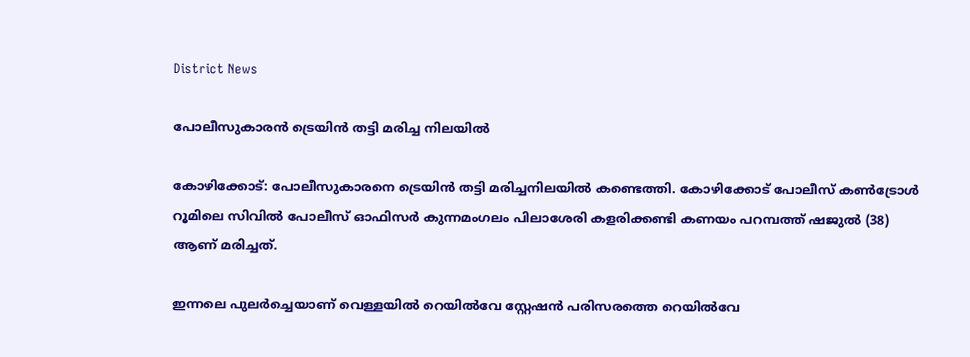District News

പോലീസുകാരന്‍ ട്രെയിന്‍ തട്ടി മരിച്ച നിലയില്‍

കോഴിക്കോട്: പോലീസുകാരനെ ട്രെയിന്‍ തട്ടി മരിച്ചനിലയില്‍ കണ്ടെത്തി. കോഴിക്കോട് പോലീസ് കണ്‍ട്രോള്‍ റൂമിലെ സിവില്‍ പോലീസ് ഓഫിസര്‍ കുന്നമംഗലം പിലാശേരി കളരിക്കണ്ടി കണയം പറമ്പത്ത് ഷജുല്‍ (38) ആണ് മരിച്ചത്.

ഇന്നലെ പുലര്‍ച്ചെയാണ് വെള്ളയില്‍ റെയില്‍വേ സ്റ്റേഷന്‍ പരിസരത്തെ റെയില്‍വേ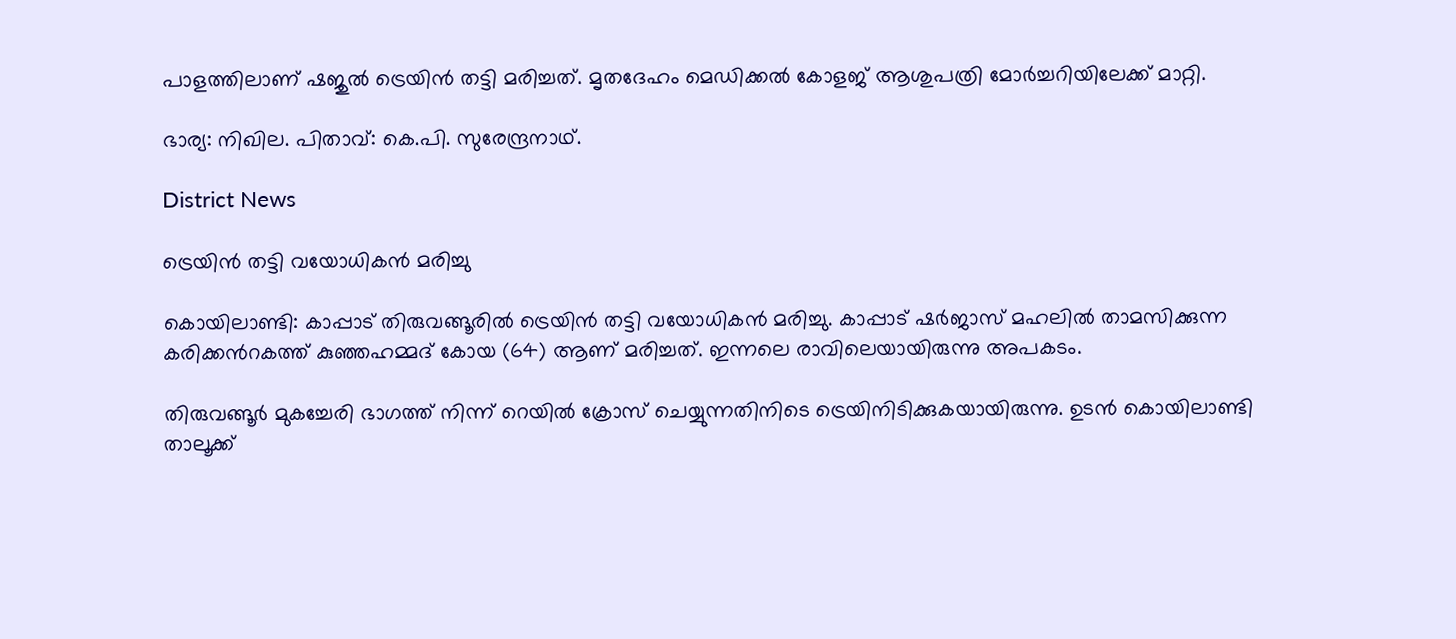പാളത്തിലാണ് ഷജുല്‍ ട്രെയിന്‍ തട്ടി മരിച്ചത്. മൃതദേഹം മെഡിക്കല്‍ കോളജ് ആശുപത്രി മോര്‍ച്ചറിയിലേക്ക് മാറ്റി.

ഭാര്യ: നിഖില. പിതാവ്: കെ.പി. സുരേന്ദ്രനാഥ്.

District News

ട്രെയിൻ തട്ടി വയോധികൻ മരിച്ചു

കൊയിലാണ്ടി: കാപ്പാട് തിരുവങ്ങൂരിൽ ട്രെയിൻ തട്ടി വയോധികൻ മരിച്ചു. കാപ്പാട് ഷർജാസ് മഹലിൽ താമസിക്കുന്ന കരിക്കന്‍റകത്ത് കുഞ്ഞഹമ്മദ് കോയ (64) ആണ് മരിച്ചത്. ഇന്നലെ രാവിലെയായിരുന്നു അപകടം.

തിരുവങ്ങൂർ മുകച്ചേരി ഭാഗത്ത് നിന്ന് റെയിൽ ക്രോസ് ചെയ്യുന്നതിനിടെ ട്രെയിനിടിക്കുകയായിരുന്നു. ഉടൻ കൊയിലാണ്ടി താലൂക്ക്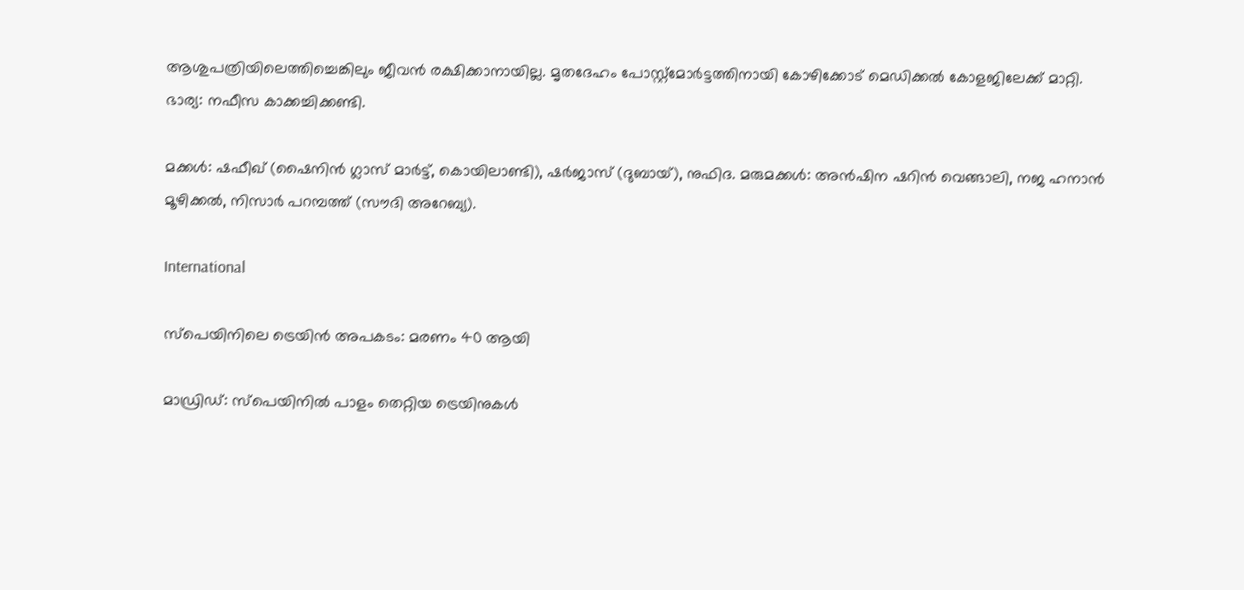ആശുപത്രിയിലെത്തിച്ചെങ്കിലും ജീവൻ രക്ഷിക്കാനായില്ല. മൃതദേഹം പോസ്റ്റ്മോർട്ടത്തിനായി കോഴിക്കോട് മെഡിക്കൽ കോളജിലേക്ക് മാറ്റി. ഭാര്യ: നഫീസ കാക്കച്ചിക്കണ്ടി.

മക്കൾ: ഷഫീഖ് (ഷൈനിൻ ഗ്ലാസ് മാർട്ട്, കൊയിലാണ്ടി), ഷർജാസ് (ദുബായ്), നുഫിദ. മരുമക്കൾ: അൻഷിന ഷറിൻ വെങ്ങാലി, നജ ഹനാൻ മൂഴിക്കൽ, നിസാർ പറമ്പത്ത് (സൗദി അറേബ്യ).

International

സ്പെയിനിലെ ട്രെയിൻ അപകടം: മരണം 40 ആയി

മാഡ്രിഡ്: സ്പെയിനിൽ പാളം തെറ്റിയ ട്രെയിനുകൾ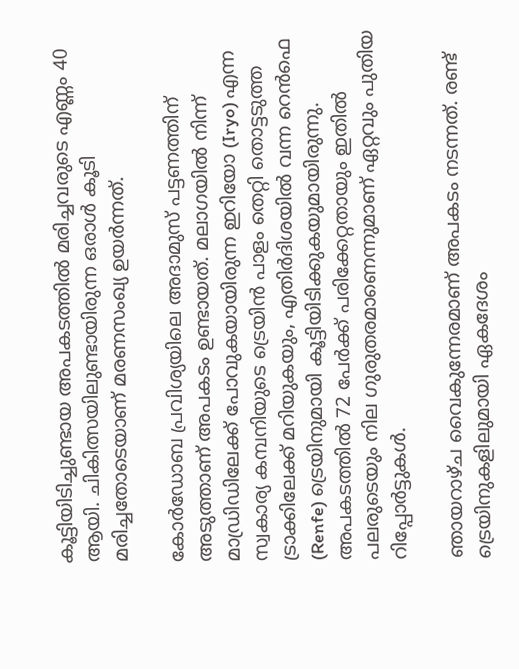കൂട്ടിയിടിച്ചുണ്ടായ അപകടത്തിൽ മരിച്ചവരുടെ എണ്ണം 40 ആയി. ചികിത്സയിലുണ്ടായിരുന്ന ഒരാൾ കൂടി മരിച്ചതോടെയാണ് മരണസംഖ്യ ഉയർന്നത്.

കോർഡോബ പ്രവിശ്യയിലെ അദാമുസ് പട്ടണത്തിന് അടുത്താണ് അപകടം ഉണ്ടായത്. മലാഗയിൽ നിന്ന് മാഡ്രിഡിലേക്ക് പോവുകയായിരുന്ന ഇറിയോ (Iryo) എന്ന സ്വകാര്യ കമ്പനിയുടെ ട്രെയിൻ പാളം തെറ്റി തൊട്ടടുത്ത ട്രാക്കിലേക്ക് മറിയുകയും, എതിർദിശയിൽ വന്ന റെൻഫെ (Renfe) ട്രെയിനുമായി കൂട്ടിയിടിക്കുകയുമായിരുന്നു. അപകടത്തിൽ 72 പേർക്ക് പരിക്കേറ്റതായും ഇതിൽ പലരുടെയും നില ഗുരുതരമാണെന്നുമാണ് ഏറ്റവും പുതിയ റിപ്പോർട്ടുകൾ.

ഞായറാഴ്ച വൈകുന്നേരമാണ് അപകടം നടന്നത്. രണ്ട് ട്രെയിനുകളിലുമായി ഏകദേശം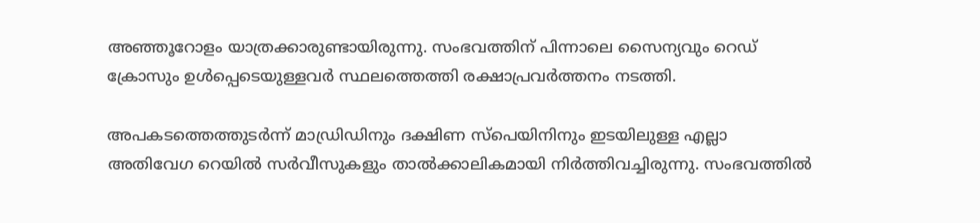അഞ്ഞൂറോളം യാത്രക്കാരുണ്ടായിരുന്നു. സംഭവത്തിന് പിന്നാലെ സൈന്യവും റെഡ് ക്രോസും ഉൾപ്പെടെയുള്ളവർ സ്ഥലത്തെത്തി രക്ഷാപ്രവർത്തനം നടത്തി.

അപകടത്തെത്തുടർന്ന് മാഡ്രിഡിനും ദക്ഷിണ സ്പെയിനിനും ഇടയിലുള്ള എല്ലാ അതിവേഗ റെയിൽ സർവീസുകളും താൽക്കാലികമായി നിർത്തിവച്ചിരുന്നു. സംഭവത്തിൽ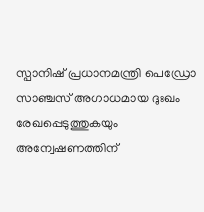സ്പാനിഷ് പ്രധാനമന്ത്രി പെഡ്രോ സാഞ്ചസ് അഗാധമായ ദുഃഖം രേഖപ്പെടുത്തുകയും അന്വേഷണത്തിന്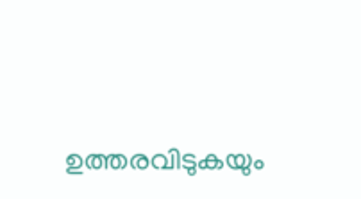ഉത്തരവിടുകയും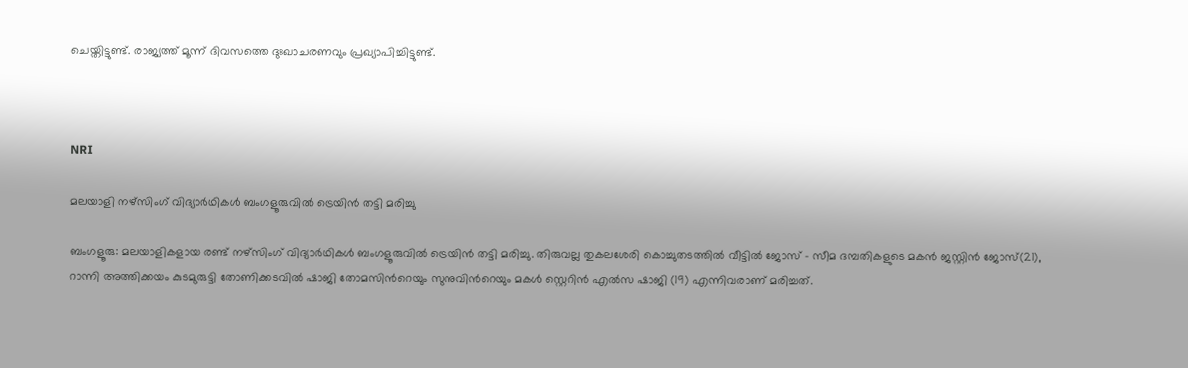ചെയ്തിട്ടുണ്ട്. രാജ്യത്ത് മൂന്ന് ദിവസത്തെ ദുഃഖാചരണവും പ്രഖ്യാപിച്ചിട്ടുണ്ട്.



NRI

മലയാളി നഴ്‌സിംഗ് വിദ്യാര്‍ഥികള്‍ ബംഗളൂരുവില്‍ ട്രെയിന്‍ തട്ടി മരിച്ചു

ബംഗളൂരു: മലയാളികളായ രണ്ട് നഴ്‌സിംഗ് വിദ്യാര്‍ഥികള്‍ ബംഗളൂരുവില്‍ ട്രെയിന്‍ തട്ടി മരിച്ചു. തിരുവല്ല തുകലശേരി കൊച്ചുതടത്തില്‍ വീട്ടില്‍ ജോസ് - സീമ ദമ്പതികളുടെ മകന്‍ ജസ്റ്റിന്‍ ജോസ്(21), റാന്നി അത്തിക്കയം കുടമുരുട്ടി തോണിക്കടവില്‍ ഷാജി തോമസിന്‍റെയും സുനുവിന്‍റെയും മകള്‍ സ്റ്റെറിന്‍ എല്‍സ ഷാജി (19) എന്നിവരാണ് മരിച്ചത്.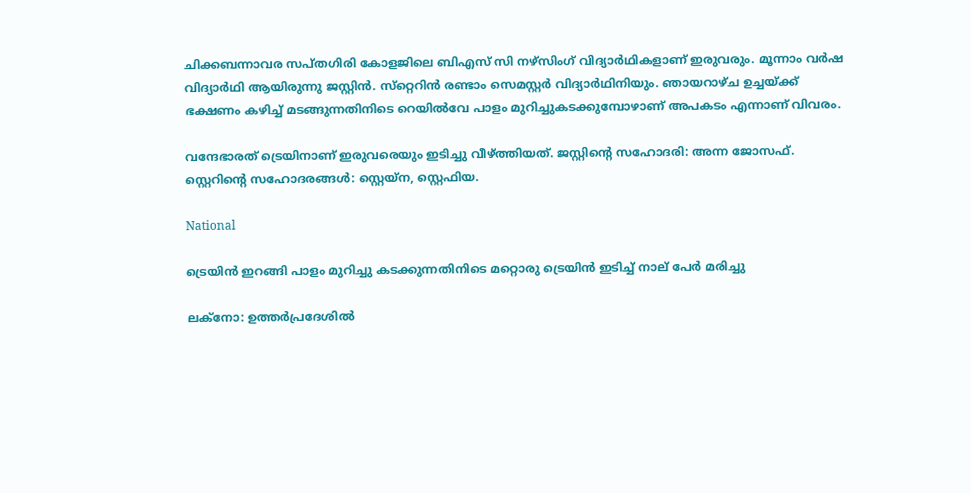ചിക്കബന്നാവര സപ്തഗിരി കോളജിലെ ബിഎസ് സി നഴ്‌സിംഗ് വിദ്യാര്‍ഥികളാണ് ഇരുവരും. മൂന്നാം വര്‍ഷ വിദ്യാര്‍ഥി ആയിരുന്നു ജസ്റ്റിന്‍. സ്‌റ്റെറിന്‍ രണ്ടാം സെമസ്റ്റര്‍ വിദ്യാര്‍ഥിനിയും. ഞായറാഴ്ച ഉച്ചയ്ക്ക് ഭക്ഷണം കഴിച്ച് മടങ്ങുന്നതിനിടെ റെയില്‍വേ പാളം മുറിച്ചുകടക്കുമ്പോഴാണ് അപകടം എന്നാണ് വിവരം.

വന്ദേഭാരത് ട്രെയിനാണ് ഇരുവരെയും ഇടിച്ചു വീഴ്ത്തിയത്. ജസ്റ്റിന്‍റെ സഹോദരി: അന്ന ജോസഫ്. സ്റ്റെറിന്‍റെ സഹോദരങ്ങള്‍: സ്റ്റെയ്‌ന, സ്റ്റെഫിയ.

National

ട്രെയിൻ ഇറങ്ങി പാളം മുറിച്ചു കടക്കുന്നതിനിടെ മറ്റൊരു ട്രെയിൻ ഇടിച്ച് നാല് പേർ മരിച്ചു

ലക്നോ: ഉത്തർപ്രദേശിൽ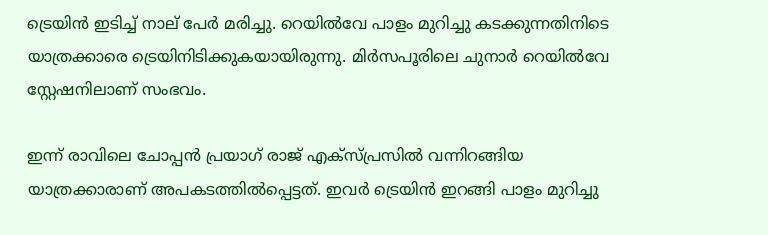ട്രെയിൻ ഇടിച്ച് നാല് പേർ മരിച്ചു. റെയിൽവേ പാളം മുറിച്ചു കടക്കുന്നതിനിടെ യാത്രക്കാരെ ട്രെയിനിടിക്കുകയായിരുന്നു. മിർസപൂരിലെ ചുനാർ റെയിൽവേ സ്റ്റേഷനിലാണ് സംഭവം.

ഇന്ന് രാവിലെ ചോപ്പൻ പ്രയാഗ് രാജ് എക്സ്പ്രസിൽ വന്നിറങ്ങിയ യാത്രക്കാരാണ് അപകടത്തിൽപ്പെട്ടത്. ഇവർ ട്രെയിൻ ഇറങ്ങി പാളം മുറിച്ചു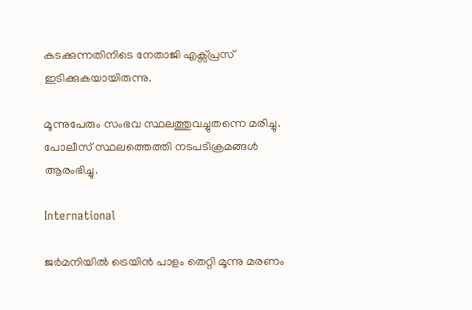കടക്കുന്നതിനിടെ നേതാജി എക്സ്പ്രസ് ഇടിക്കുകയായിരുന്നു.

മൂന്നുപേരും സംഭവ സ്ഥലത്തുവച്ചുതന്നെ മരിച്ചു. പോലീസ് സ്ഥലത്തെത്തി നടപടിക്രമങ്ങൾ ആരംഭിച്ചു.

International

ജർമനിയിൽ ട്രെയിൻ പാളം തെറ്റി മൂന്നു മരണം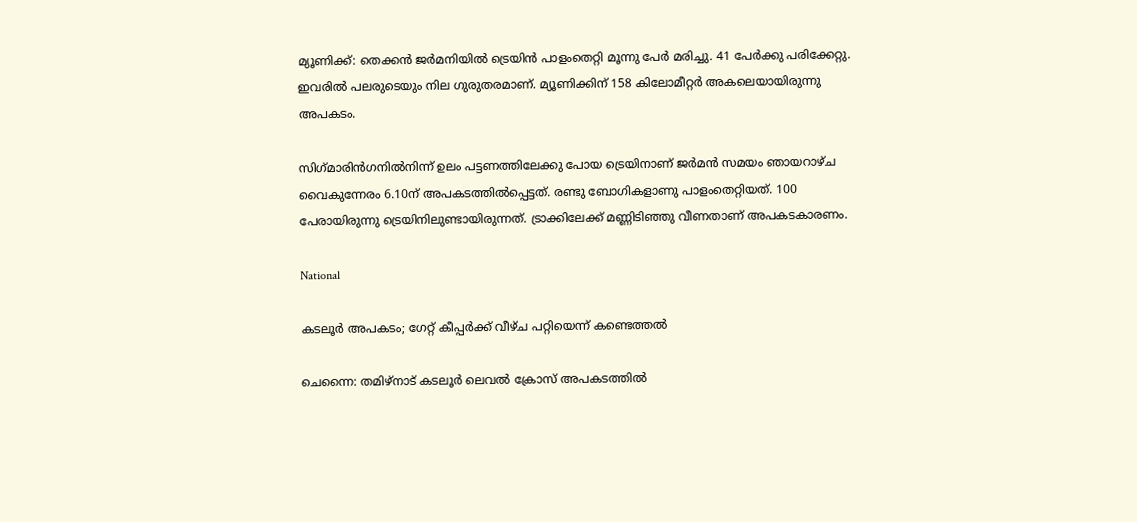മ്യൂണിക്ക്: തെക്കൻ ജർമനിയിൽ ട്രെയിൻ പാളംതെറ്റി മൂന്നു പേർ മരിച്ചു. 41 പേർക്കു പരിക്കേറ്റു. ഇവരിൽ പലരുടെയും നില ഗുരുതരമാണ്. മ്യൂണിക്കിന് 158 കിലോമീറ്റർ അകലെയായിരുന്നു അപകടം.

സിഗ്‌മാരിൻഗനിൽനിന്ന് ഉലം പട്ടണത്തിലേക്കു പോയ ട്രെയിനാണ് ജർമൻ സമയം ഞായറാഴ്ച വൈകുന്നേരം 6.10ന് അപകടത്തിൽപ്പെട്ടത്. രണ്ടു ബോഗികളാണു പാളംതെറ്റിയത്. 100 പേരായിരുന്നു ട്രെയിനിലുണ്ടായിരുന്നത്. ട്രാക്കിലേക്ക് മണ്ണിടിഞ്ഞു വീണതാണ് അപകടകാരണം.

National

കടലൂർ അപകടം; ഗേറ്റ് കീപ്പർക്ക് വീഴ്ച പറ്റിയെന്ന് കണ്ടെത്തൽ

ചെന്നൈ: തമിഴ്നാട് കടലൂർ ലെവൽ ക്രോസ് അപകടത്തിൽ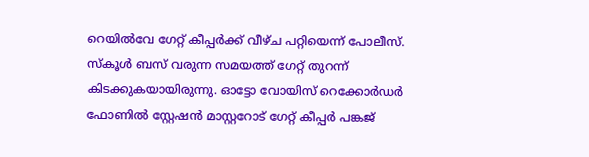റെയിൽവേ ഗേറ്റ് കീപ്പർക്ക് വീഴ്ച പറ്റിയെന്ന് പോലീസ്. സ്കൂൾ ബസ് വരുന്ന സമയത്ത് ഗേറ്റ് തുറന്ന് കിടക്കുകയായിരുന്നു. ഓട്ടോ വോയിസ് റെക്കോർഡർ ഫോണിൽ സ്റ്റേഷൻ മാസ്റ്ററോട് ഗേറ്റ് കീപ്പർ പങ്കജ്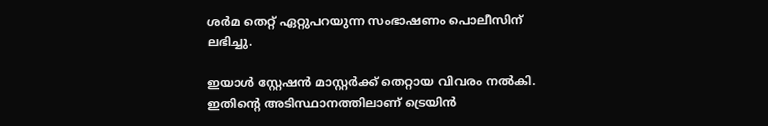ശർമ തെറ്റ് ഏറ്റുപറയുന്ന സംഭാഷണം പൊലീസിന് ലഭിച്ചു.

ഇയാൾ സ്റ്റേഷൻ മാസ്റ്റർക്ക് തെറ്റായ വിവരം നൽകി. ഇതിന്‍റെ അടിസ്ഥാനത്തിലാണ് ട്രെയിൻ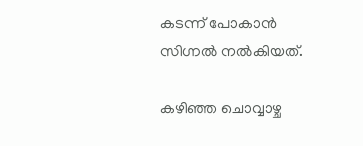കടന്ന് പോകാൻ സിഗ്നൽ നൽകിയത്.

കഴിഞ്ഞ ചൊവ്വാഴ്ച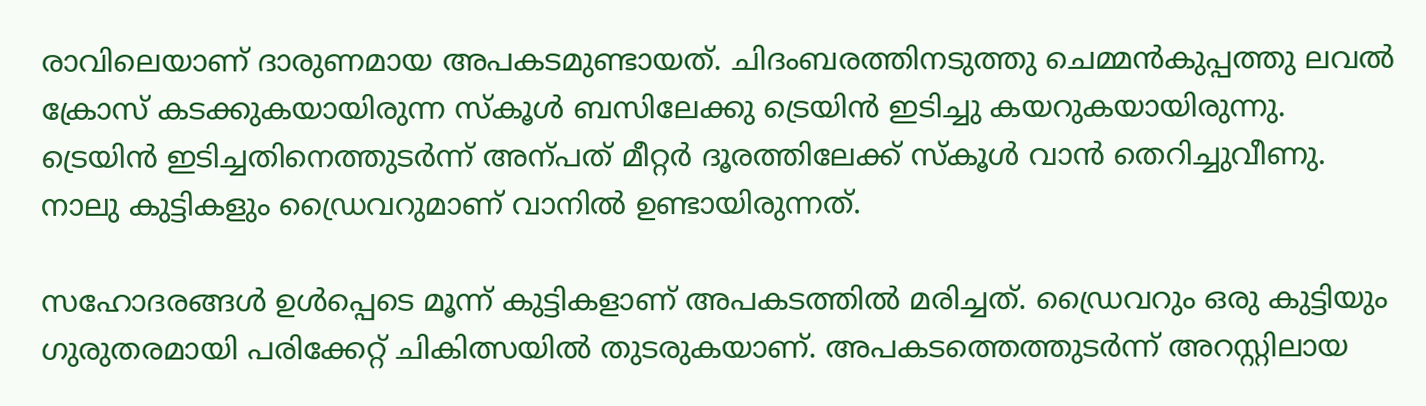രാവിലെയാണ് ദാരുണമായ അപകടമുണ്ടായത്. ചിദംബരത്തിനടുത്തു ചെമ്മൻകുപ്പത്തു ലവൽ ക്രോസ് കടക്കുകയായിരുന്ന സ്കൂൾ ബസിലേക്കു ട്രെയിൻ ഇടിച്ചു കയറുകയായിരുന്നു. ട്രെയിന്‍ ഇടിച്ചതിനെത്തുടര്‍ന്ന് അന്പത് മീറ്റര്‍ ദൂരത്തിലേക്ക് സ്കൂള്‍ വാന്‍ തെറിച്ചുവീണു. നാലു കുട്ടികളും ഡ്രൈവറുമാണ് വാനില്‍ ഉണ്ടായിരുന്നത്.

സഹോദരങ്ങള്‍ ഉള്‍പ്പെടെ മൂന്ന് കുട്ടികളാണ് അപകടത്തില്‍ മരിച്ചത്. ഡ്രൈവറും ഒരു കുട്ടിയും ഗുരുതരമായി പരിക്കേറ്റ് ചികിത്സയിൽ തുടരുകയാണ്. അപകടത്തെത്തുടര്‍ന്ന് അറസ്റ്റിലായ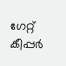ഗേറ്റ് കീപ്പര്‍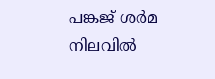പങ്കജ് ശർമ നിലവിൽ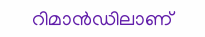റിമാൻഡിലാണ്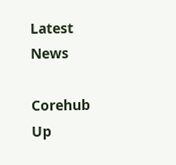Latest News

Corehub Up